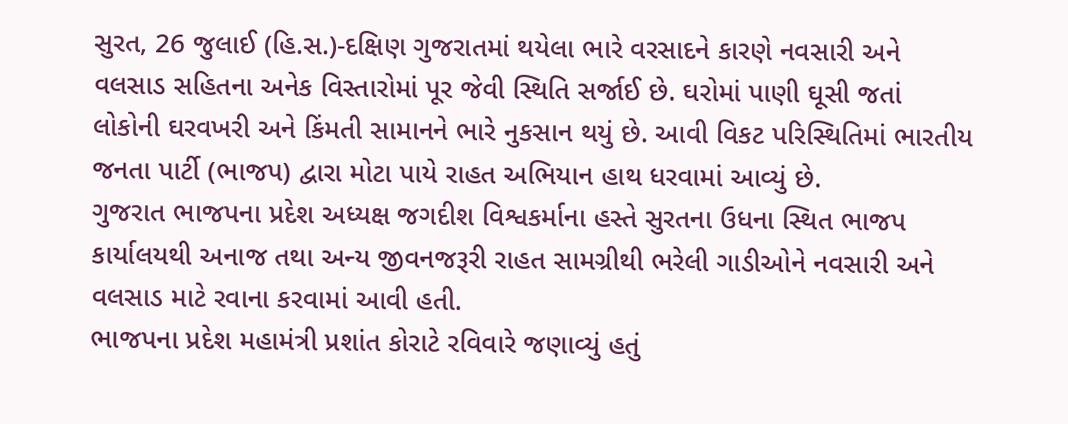સુરત, 26 જુલાઈ (હિ.સ.)-દક્ષિણ ગુજરાતમાં થયેલા ભારે વરસાદને કારણે નવસારી અને વલસાડ સહિતના અનેક વિસ્તારોમાં પૂર જેવી સ્થિતિ સર્જાઈ છે. ઘરોમાં પાણી ઘૂસી જતાં લોકોની ઘરવખરી અને કિંમતી સામાનને ભારે નુકસાન થયું છે. આવી વિકટ પરિસ્થિતિમાં ભારતીય જનતા પાર્ટી (ભાજપ) દ્વારા મોટા પાયે રાહત અભિયાન હાથ ધરવામાં આવ્યું છે.
ગુજરાત ભાજપના પ્રદેશ અધ્યક્ષ જગદીશ વિશ્વકર્માના હસ્તે સુરતના ઉધના સ્થિત ભાજપ કાર્યાલયથી અનાજ તથા અન્ય જીવનજરૂરી રાહત સામગ્રીથી ભરેલી ગાડીઓને નવસારી અને વલસાડ માટે રવાના કરવામાં આવી હતી.
ભાજપના પ્રદેશ મહામંત્રી પ્રશાંત કોરાટે રવિવારે જણાવ્યું હતું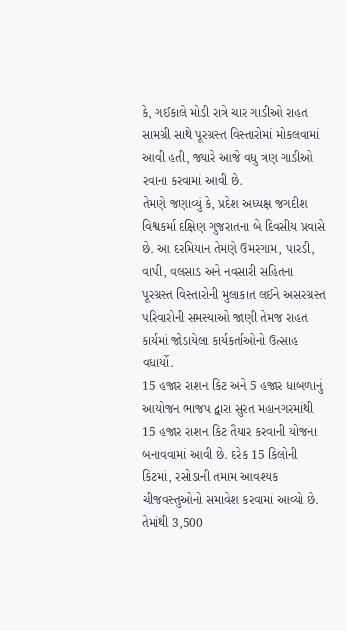કે, ગઈકાલે મોડી રાત્રે ચાર ગાડીઓ રાહત સામગ્રી સાથે પૂરગ્રસ્ત વિસ્તારોમાં મોકલવામાં આવી હતી, જ્યારે આજે વધુ ત્રણ ગાડીઓ રવાના કરવામાં આવી છે.
તેમણે જણાવ્યું કે, પ્રદેશ અધ્યક્ષ જગદીશ વિશ્વકર્મા દક્ષિણ ગુજરાતના બે દિવસીય પ્રવાસે છે. આ દરમિયાન તેમણે ઉમરગામ, પારડી, વાપી, વલસાડ અને નવસારી સહિતના પૂરગ્રસ્ત વિસ્તારોની મુલાકાત લઈને અસરગ્રસ્ત પરિવારોની સમસ્યાઓ જાણી તેમજ રાહત કાર્યમાં જોડાયેલા કાર્યકર્તાઓનો ઉત્સાહ વધાર્યો.
15 હજાર રાશન કિટ અને 5 હજાર ધાબળાનું આયોજન ભાજપ દ્વારા સુરત મહાનગરમાંથી 15 હજાર રાશન કિટ તૈયાર કરવાની યોજના બનાવવામાં આવી છે. દરેક 15 કિલોની કિટમાં, રસોડાની તમામ આવશ્યક ચીજવસ્તુઓનો સમાવેશ કરવામાં આવ્યો છે. તેમાંથી 3,500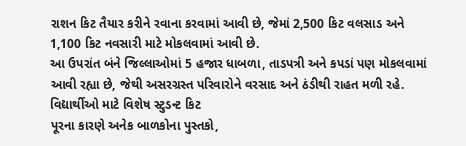રાશન કિટ તૈયાર કરીને રવાના કરવામાં આવી છે, જેમાં 2,500 કિટ વલસાડ અને 1,100 કિટ નવસારી માટે મોકલવામાં આવી છે.
આ ઉપરાંત બંને જિલ્લાઓમાં 5 હજાર ધાબળા, તાડપત્રી અને કપડાં પણ મોકલવામાં આવી રહ્યા છે, જેથી અસરગ્રસ્ત પરિવારોને વરસાદ અને ઠંડીથી રાહત મળી રહે.
વિદ્યાર્થીઓ માટે વિશેષ સ્ટુડન્ટ કિટ
પૂરના કારણે અનેક બાળકોના પુસ્તકો,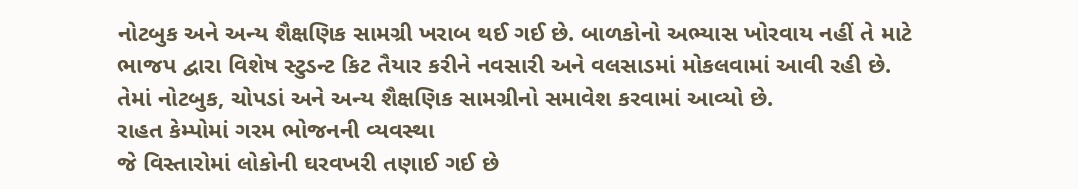નોટબુક અને અન્ય શૈક્ષણિક સામગ્રી ખરાબ થઈ ગઈ છે. બાળકોનો અભ્યાસ ખોરવાય નહીં તે માટે ભાજપ દ્વારા વિશેષ સ્ટુડન્ટ કિટ તૈયાર કરીને નવસારી અને વલસાડમાં મોકલવામાં આવી રહી છે. તેમાં નોટબુક, ચોપડાં અને અન્ય શૈક્ષણિક સામગ્રીનો સમાવેશ કરવામાં આવ્યો છે.
રાહત કેમ્પોમાં ગરમ ભોજનની વ્યવસ્થા
જે વિસ્તારોમાં લોકોની ઘરવખરી તણાઈ ગઈ છે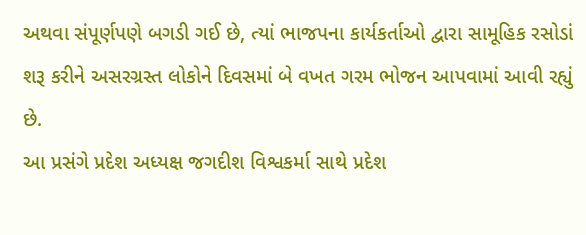અથવા સંપૂર્ણપણે બગડી ગઈ છે, ત્યાં ભાજપના કાર્યકર્તાઓ દ્વારા સામૂહિક રસોડાં શરૂ કરીને અસરગ્રસ્ત લોકોને દિવસમાં બે વખત ગરમ ભોજન આપવામાં આવી રહ્યું છે.
આ પ્રસંગે પ્રદેશ અધ્યક્ષ જગદીશ વિશ્વકર્મા સાથે પ્રદેશ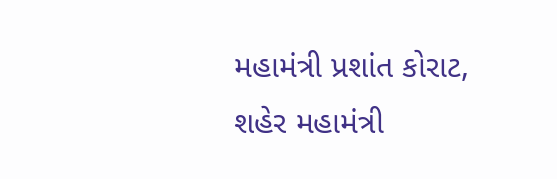મહામંત્રી પ્રશાંત કોરાટ, શહેર મહામંત્રી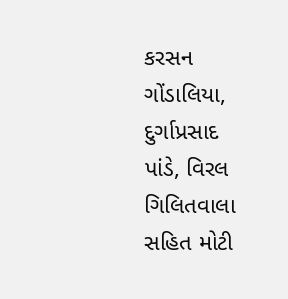કરસન ગોંડાલિયા, દુર્ગાપ્રસાદ પાંડે, વિરલ ગિલિતવાલા સહિત મોટી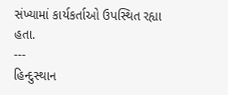સંખ્યામાં કાર્યકર્તાઓ ઉપસ્થિત રહ્યા હતા.
---
હિન્દુસ્થાન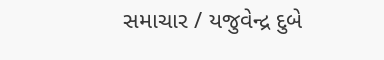સમાચાર / યજુવેન્દ્ર દુબે